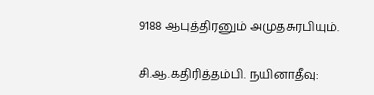9188 ஆபுத்திரனும் அமுதசுரபியும்.

சி.ஆ.கதிரித்தம்பி. நயினாதீவு: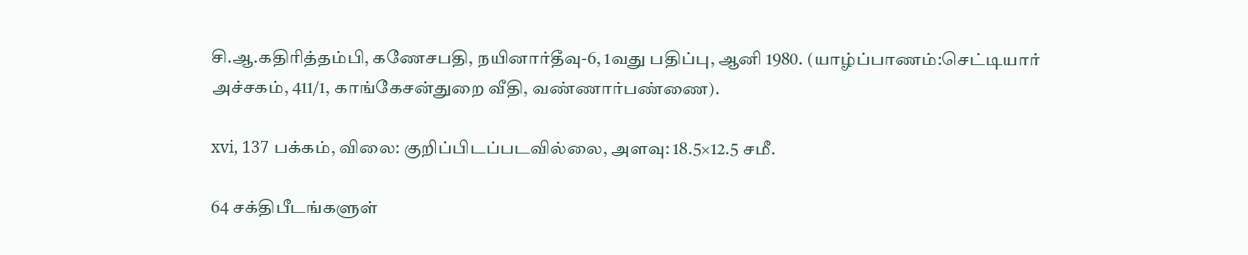சி.ஆ.கதிரித்தம்பி, கணேசபதி, நயினார்தீவு-6, 1வது பதிப்பு, ஆனி 1980. (யாழ்ப்பாணம்:செட்டியார் அச்சகம், 411/1, காங்கேசன்துறை வீதி, வண்ணார்பண்ணை).

xvi, 137 பக்கம், விலை: குறிப்பிடப்படவில்லை, அளவு: 18.5×12.5 சமீ.

64 சக்திபீடங்களுள்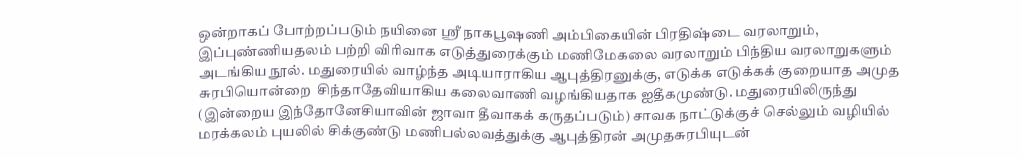ஒன்றாகப் போற்றப்படும் நயினை ஸ்ரீ நாகபூஷணி அம்பிகையின் பிரதிஷ்டை வரலாறும், இப்புண்ணியதலம் பற்றி விரிவாக எடுத்துரைக்கும் மணிமேகலை வரலாறும் பிந்திய வரலாறுகளும் அடங்கிய நூல். மதுரையில் வாழ்ந்த அடியாராகிய ஆபுத்திரனுக்கு, எடுக்க எடுக்கக் குறையாத அமுத சுரபியொன்றை  சிந்தாதேவியாகிய கலைவாணி வழங்கியதாக ஐதீகமுண்டு. மதுரையிலிருந்து  (இன்றைய இந்தோனேசியாவின் ஜாவா தீவாகக் கருதப்படும்) சாவக நாட்டுக்குச் செல்லும் வழியில் மரக்கலம் புயலில் சிக்குண்டு மணிபல்லவத்துக்கு ஆபுத்திரன் அமுதசுரபியுடன்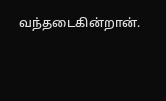வந்தடைகின்றான்.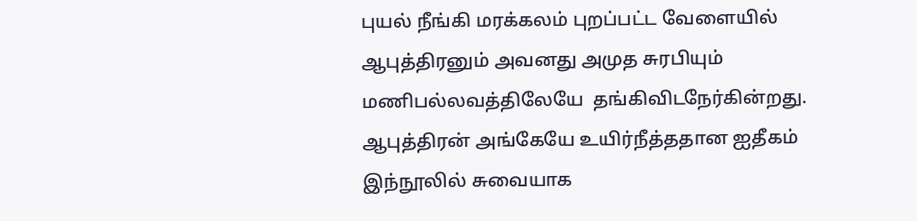புயல் நீங்கி மரக்கலம் புறப்பட்ட வேளையில் ஆபுத்திரனும் அவனது அமுத சுரபியும் மணிபல்லவத்திலேயே  தங்கிவிடநேர்கின்றது.  ஆபுத்திரன் அங்கேயே உயிர்நீத்ததான ஐதீகம் இந்நூலில் சுவையாக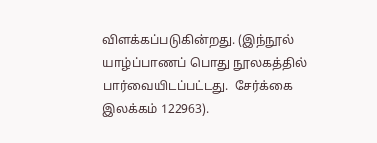விளக்கப்படுகின்றது. (இந்நூல் யாழ்ப்பாணப் பொது நூலகத்தில் பார்வையிடப்பட்டது.  சேர்க்கை இலக்கம் 122963).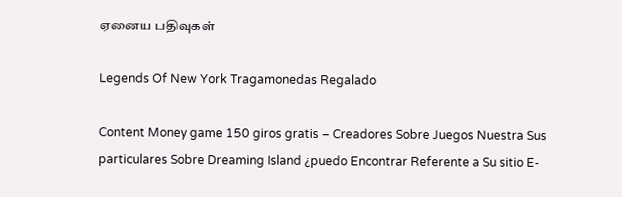ஏனைய பதிவுகள்

Legends Of New York Tragamonedas Regalado

Content Money game 150 giros gratis – Creadores Sobre Juegos Nuestra Sus particulares Sobre Dreaming Island ¿puedo Encontrar Referente a Su sitio E-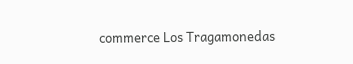commerce Los Tragamonedas